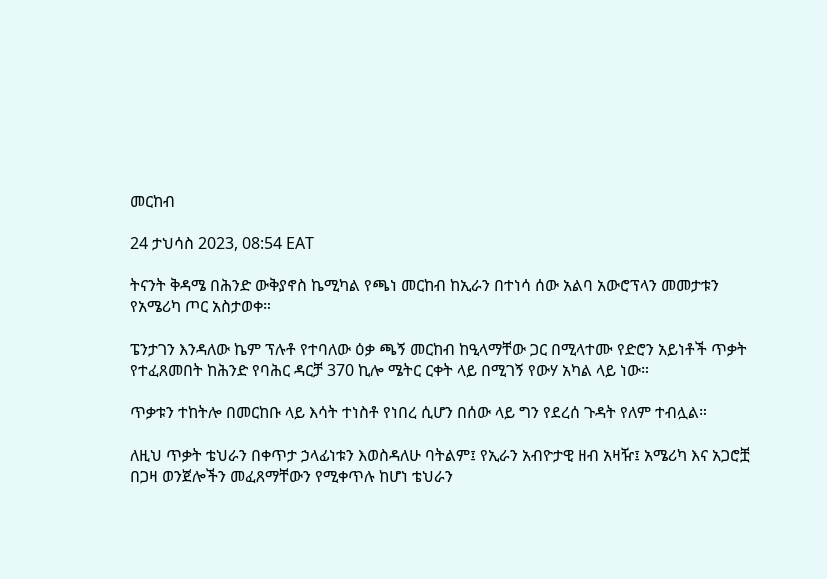መርከብ

24 ታህሳስ 2023, 08:54 EAT

ትናንት ቅዳሜ በሕንድ ውቅያኖስ ኬሚካል የጫነ መርከብ ከኢራን በተነሳ ሰው አልባ አውሮፕላን መመታቱን የአሜሪካ ጦር አስታወቀ።

ፔንታገን እንዳለው ኬም ፕሉቶ የተባለው ዕቃ ጫኝ መርከብ ከዒላማቸው ጋር በሚላተሙ የድሮን አይነቶች ጥቃት የተፈጸመበት ከሕንድ የባሕር ዳርቻ 370 ኪሎ ሜትር ርቀት ላይ በሚገኝ የውሃ አካል ላይ ነው።

ጥቃቱን ተከትሎ በመርከቡ ላይ እሳት ተነስቶ የነበረ ሲሆን በሰው ላይ ግን የደረሰ ጉዳት የለም ተብሏል።

ለዚህ ጥቃት ቴህራን በቀጥታ ኃላፊነቱን እወስዳለሁ ባትልም፤ የኢራን አብዮታዊ ዘብ አዛዥ፤ አሜሪካ እና አጋሮቿ በጋዛ ወንጀሎችን መፈጸማቸውን የሚቀጥሉ ከሆነ ቴህራን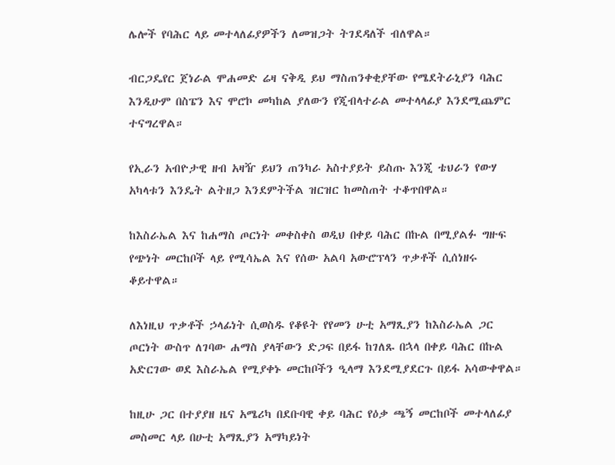ሌሎች የባሕር ላይ መተላለፊያዎችን ለመዝጋት ትገደዳለች ብለዋል።

ብርጋዴየር ጀነራል ሞሐመድ ሬዛ ናቅዲ ይህ ማስጠንቀቂያቸው የሜደትራኒያን ባሕር እንዲሁም በስፔን እና ሞሮኮ መካከል ያለውን የጂብላተራል መተላላፊያ እንደሚጨምር ተናግረዋል።

የኢራን አብዮታዊ ዘብ አዛዥ ይህን ጠንካራ አስተያይት ይስጡ እንጂ ቴህራን የውሃ አካላቱን እንዴት ልትዘጋ እንደምትችል ዝርዝር ከመስጠት ተቆጥበዋል።

ከእስራኤል እና ከሐማስ ጦርነት መቀስቀስ ወዲህ በቀይ ባሕር በኩል በሚያልፉ ግዙፍ የጭነት መርከቦች ላይ የሚሳኤል እና የሰው አልባ አውሮፕላን ጥቃቶች ሲሰነዘሩ ቆይተዋል።

ለእነዚህ ጥቃቶች ኃላፊነት ሲወስዱ የቆዩት የየመን ሁቲ አማጺያን ከእስራኤል ጋር ጦርነት ውስጥ ለገባው ሐማስ ያላቸውን ድጋፍ በይፋ ከገለጹ በኋላ በቀይ ባሕር በኩል አድርገው ወደ እስራኤል የሚያቀኑ መርከቦችን ዒላማ እንደሚያደርጉ በይፋ አሳውቀዋል።

ከዚሁ ጋር በተያያዘ ዜና አሜሪካ በደቡባዊ ቀይ ባሕር የዕቃ ጫኝ መርከቦች መተላለፊያ መስመር ላይ በሁቲ አማጺያን አማካይነት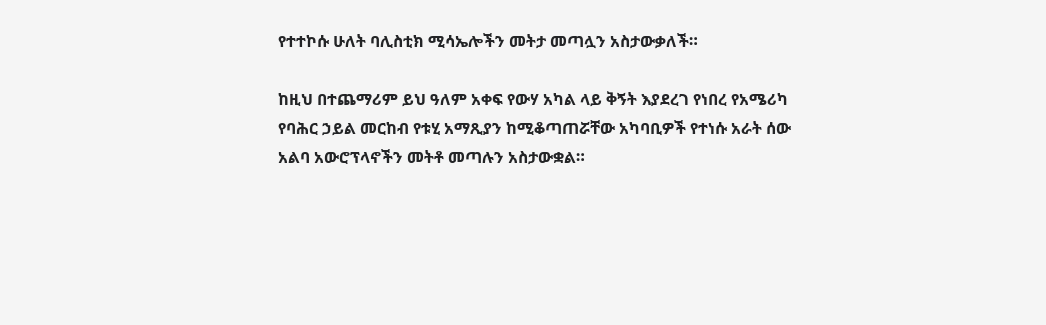የተተኮሱ ሁለት ባሊስቲክ ሚሳኤሎችን መትታ መጣሏን አስታውቃለች።

ከዚህ በተጨማሪም ይህ ዓለም አቀፍ የውሃ አካል ላይ ቅኝት እያደረገ የነበረ የአሜሪካ የባሕር ኃይል መርከብ የቱሂ አማጺያን ከሚቆጣጠሯቸው አካባቢዎች የተነሱ አራት ሰው አልባ አውሮፕላኖችን መትቶ መጣሉን አስታውቋል።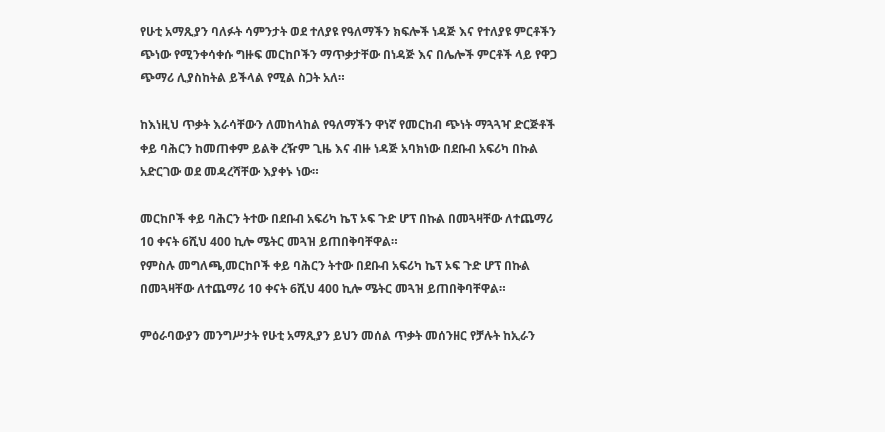የሁቲ አማጺያን ባለፉት ሳምንታት ወደ ተለያዩ የዓለማችን ክፍሎች ነዳጅ እና የተለያዩ ምርቶችን ጭነው የሚንቀሳቀሱ ግዙፍ መርከቦችን ማጥቃታቸው በነዳጅ እና በሌሎች ምርቶች ላይ የዋጋ ጭማሪ ሊያስከትል ይችላል የሚል ስጋት አለ።

ከእነዚህ ጥቃት እራሳቸውን ለመከላከል የዓለማችን ዋነኛ የመርከብ ጭነት ማጓጓዣ ድርጅቶች ቀይ ባሕርን ከመጠቀም ይልቅ ረዥም ጊዜ እና ብዙ ነዳጅ አባክነው በደቡብ አፍሪካ በኩል አድርገው ወደ መዳረሻቸው እያቀኑ ነው።

መርከቦች ቀይ ባሕርን ትተው በደቡብ አፍሪካ ኬፕ ኦፍ ጉድ ሆፕ በኩል በመጓዛቸው ለተጨማሪ 10 ቀናት 6ሺህ 400 ኪሎ ሜትር መጓዝ ይጠበቅባቸዋል።
የምስሉ መግለጫ,መርከቦች ቀይ ባሕርን ትተው በደቡብ አፍሪካ ኬፕ ኦፍ ጉድ ሆፕ በኩል በመጓዛቸው ለተጨማሪ 10 ቀናት 6ሺህ 400 ኪሎ ሜትር መጓዝ ይጠበቅባቸዋል።

ምዕራባውያን መንግሥታት የሁቲ አማጺያን ይህን መሰል ጥቃት መሰንዘር የቻሉት ከኢራን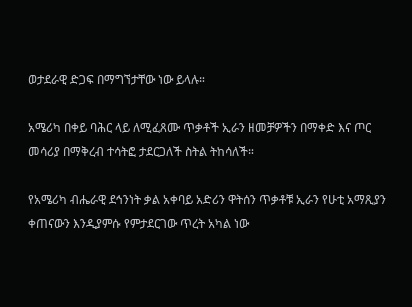ወታደራዊ ድጋፍ በማግኘታቸው ነው ይላሉ።

አሜሪካ በቀይ ባሕር ላይ ለሚፈጸሙ ጥቃቶች ኢራን ዘመቻዎችን በማቀድ እና ጦር መሳሪያ በማቅረብ ተሳትፎ ታደርጋለች ስትል ትከሳለች።

የአሜሪካ ብሔራዊ ደኅንነት ቃል አቀባይ አድሪን ዋትሰን ጥቃቶቹ ኢራን የሁቲ አማጺያን ቀጠናውን እንዲያምሱ የምታደርገው ጥረት አካል ነው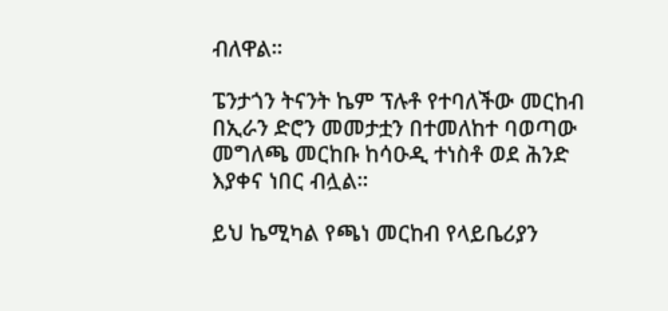ብለዋል።

ፔንታጎን ትናንት ኬም ፕሉቶ የተባለችው መርከብ በኢራን ድሮን መመታቷን በተመለከተ ባወጣው መግለጫ መርከቡ ከሳዑዲ ተነስቶ ወደ ሕንድ እያቀና ነበር ብሏል።

ይህ ኬሚካል የጫነ መርከብ የላይቤሪያን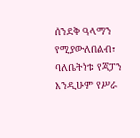ሰንደቅ ዓላማን የሚያውለበልብ፣ ባለቤትነቱ የጃፓን እንዲሁም የሥራ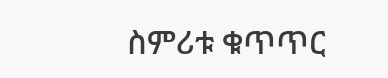ስምሪቱ ቁጥጥር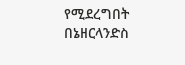የሚደረግበት በኔዘርላንድስ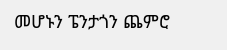መሆኑን ፔንታጎን ጨምሮ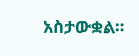አስታውቋል።